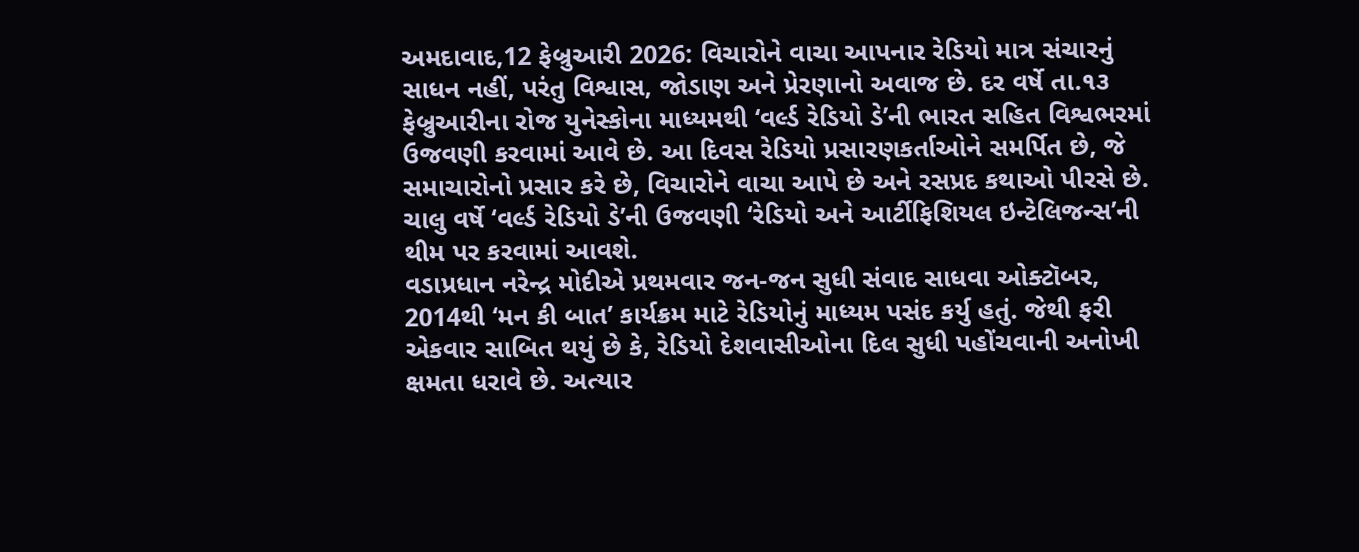અમદાવાદ,12 ફેબ્રુઆરી 2026: વિચારોને વાચા આપનાર રેડિયો માત્ર સંચારનું સાધન નહીં, પરંતુ વિશ્વાસ, જોડાણ અને પ્રેરણાનો અવાજ છે. દર વર્ષે તા.૧૩ ફેબ્રુઆરીના રોજ યુનેસ્કોના માધ્યમથી ‘વર્લ્ડ રેડિયો ડે’ની ભારત સહિત વિશ્વભરમાં ઉજવણી કરવામાં આવે છે. આ દિવસ રેડિયો પ્રસારણકર્તાઓને સમર્પિત છે, જે સમાચારોનો પ્રસાર કરે છે, વિચારોને વાચા આપે છે અને રસપ્રદ કથાઓ પીરસે છે. ચાલુ વર્ષે ‘વર્લ્ડ રેડિયો ડે’ની ઉજવણી ‘રેડિયો અને આર્ટીફિશિયલ ઇન્ટેલિજન્સ’ની થીમ પર કરવામાં આવશે.
વડાપ્રધાન નરેન્દ્ર મોદીએ પ્રથમવાર જન-જન સુધી સંવાદ સાધવા ઓક્ટૉબર, 2014થી ‘મન કી બાત’ કાર્યક્રમ માટે રેડિયોનું માધ્યમ પસંદ કર્યુ હતું. જેથી ફરી એકવાર સાબિત થયું છે કે, રેડિયો દેશવાસીઓના દિલ સુધી પહોંચવાની અનોખી ક્ષમતા ધરાવે છે. અત્યાર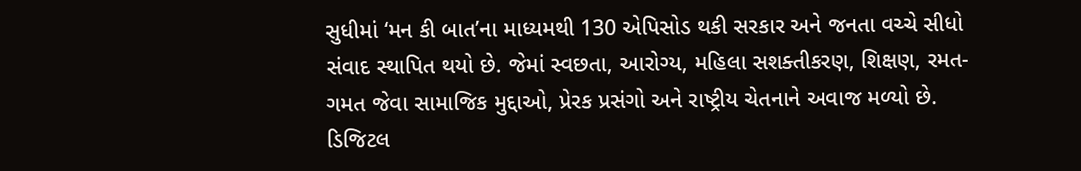સુધીમાં ‘મન કી બાત’ના માધ્યમથી 130 એપિસોડ થકી સરકાર અને જનતા વચ્ચે સીધો સંવાદ સ્થાપિત થયો છે. જેમાં સ્વછતા, આરોગ્ય, મહિલા સશક્તીકરણ, શિક્ષણ, રમત- ગમત જેવા સામાજિક મુદ્દાઓ, પ્રેરક પ્રસંગો અને રાષ્ટ્રીય ચેતનાને અવાજ મળ્યો છે.
ડિજિટલ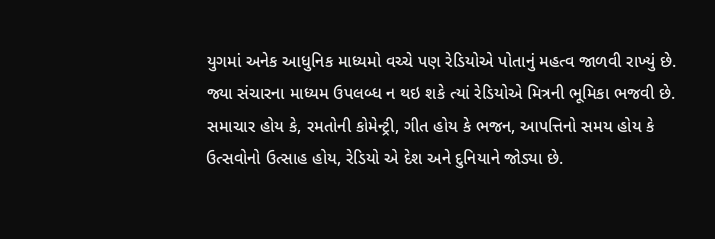યુગમાં અનેક આધુનિક માધ્યમો વચ્ચે પણ રેડિયોએ પોતાનું મહત્વ જાળવી રાખ્યું છે. જ્યા સંચારના માધ્યમ ઉપલબ્ધ ન થઇ શકે ત્યાં રેડિયોએ મિત્રની ભૂમિકા ભજવી છે. સમાચાર હોય કે, રમતોની કોમેન્ટ્રી, ગીત હોય કે ભજન, આપત્તિનો સમય હોય કે ઉત્સવોનો ઉત્સાહ હોય, રેડિયો એ દેશ અને દુનિયાને જોડ્યા છે.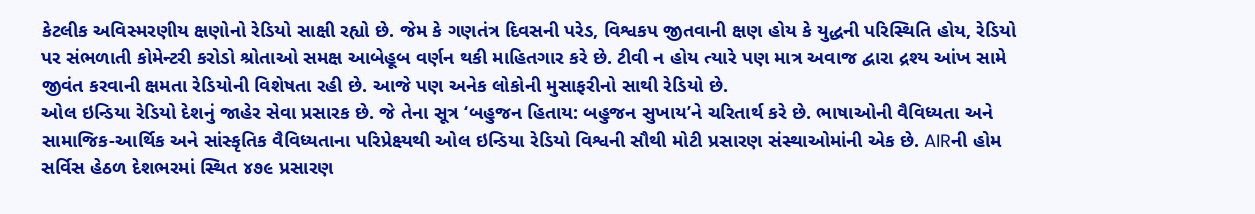કેટલીક અવિસ્મરણીય ક્ષણોનો રેડિયો સાક્ષી રહ્યો છે. જેમ કે ગણતંત્ર દિવસની પરેડ, વિશ્વકપ જીતવાની ક્ષણ હોય કે યુદ્ધની પરિસ્થિતિ હોય, રેડિયો પર સંભળાતી કોમેન્ટરી કરોડો શ્રોતાઓ સમક્ષ આબેહૂબ વર્ણન થકી માહિતગાર કરે છે. ટીવી ન હોય ત્યારે પણ માત્ર અવાજ દ્વારા દ્રશ્ય આંખ સામે જીવંત કરવાની ક્ષમતા રેડિયોની વિશેષતા રહી છે. આજે પણ અનેક લોકોની મુસાફરીનો સાથી રેડિયો છે.
ઓલ ઇન્ડિયા રેડિયો દેશનું જાહેર સેવા પ્રસારક છે. જે તેના સૂત્ર ‘બહુજન હિતાય: બહુજન સુખાય’ને ચરિતાર્થ કરે છે. ભાષાઓની વૈવિધ્યતા અને સામાજિક-આર્થિક અને સાંસ્કૃતિક વૈવિધ્યતાના પરિપ્રેક્ષ્યથી ઓલ ઇન્ડિયા રેડિયો વિશ્વની સૌથી મોટી પ્રસારણ સંસ્થાઓમાંની એક છે. AIRની હોમ સર્વિસ હેઠળ દેશભરમાં સ્થિત ૪૭૯ પ્રસારણ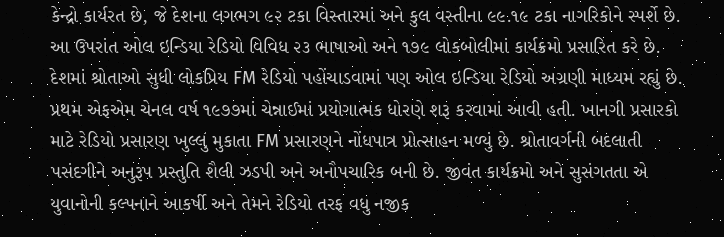કેન્દ્રો કાર્યરત છે, જે દેશના લગભગ ૯૨ ટકા વિસ્તારમાં અને કુલ વસ્તીના ૯૯.૧૯ ટકા નાગરિકોને સ્પર્શે છે. આ ઉપરાંત ઓલ ઇન્ડિયા રેડિયો વિવિધ ૨૩ ભાષાઓ અને ૧૭૯ લોકબોલીમાં કાર્યક્રમો પ્રસારિત કરે છે.
દેશમાં શ્રોતાઓ સુધી લોકપ્રિય FM રેડિયો પહોંચાડવામાં પણ ઓલ ઇન્ડિયા રેડિયો અગ્રણી માધ્યમ રહ્યું છે. પ્રથમ એફએમ ચેનલ વર્ષ ૧૯૭૭માં ચેન્નાઈમાં પ્રયોગાત્મક ધોરણે શરૂ કરવામાં આવી હતી. ખાનગી પ્રસારકો માટે રેડિયો પ્રસારણ ખુલ્લું મુકાતા FM પ્રસારણને નોંધપાત્ર પ્રોત્સાહન મળ્યું છે. શ્રોતાવર્ગની બદલાતી પસંદગીને અનુરૂપ પ્રસ્તુતિ શૈલી ઝડપી અને અનૌપચારિક બની છે. જીવંત કાર્યક્રમો અને સુસંગતતા એ યુવાનોની કલ્પનાને આકર્ષી અને તેમને રેડિયો તરફ વધુ નજીક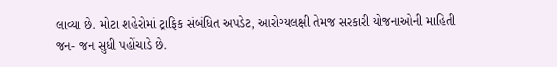લાવ્યા છે. મોટા શહેરોમાં ટ્રાફિક સંબંધિત અપડેટ, આરોગ્યલક્ષી તેમજ સરકારી યોજનાઓની માહિતી જન- જન સુધી પહોંચાડે છે.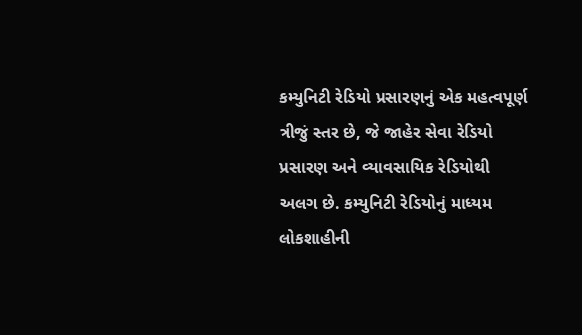કમ્યુનિટી રેડિયો પ્રસારણનું એક મહત્વપૂર્ણ ત્રીજું સ્તર છે, જે જાહેર સેવા રેડિયો પ્રસારણ અને વ્યાવસાયિક રેડિયોથી અલગ છે. કમ્યુનિટી રેડિયોનું માધ્યમ લોકશાહીની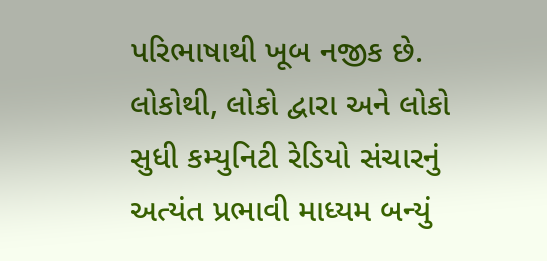પરિભાષાથી ખૂબ નજીક છે. લોકોથી, લોકો દ્વારા અને લોકો સુધી કમ્યુનિટી રેડિયો સંચારનું અત્યંત પ્રભાવી માધ્યમ બન્યું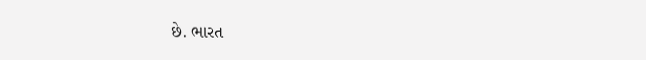છે. ભારત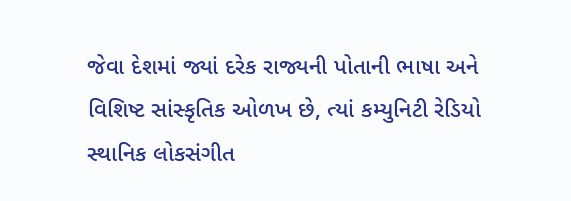જેવા દેશમાં જ્યાં દરેક રાજ્યની પોતાની ભાષા અને વિશિષ્ટ સાંસ્કૃતિક ઓળખ છે, ત્યાં કમ્યુનિટી રેડિયો સ્થાનિક લોકસંગીત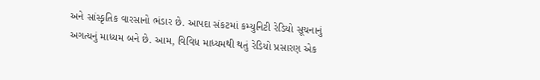અને સાંસ્કૃતિક વારસાનો ભંડાર છે. આપદા સંકટમાં કમ્યુનિટી રેડિયો સૂચનાનું અગત્યનું માધ્યમ બને છે. આમ, વિવિધ માધ્યમથી થતું રેડિયો પ્રસારણ એક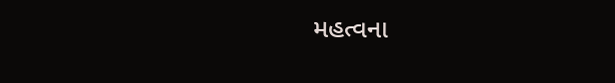મહત્વના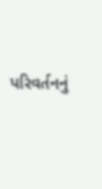પરિવર્તનનું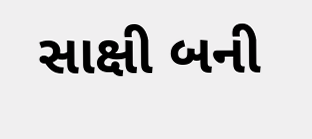સાક્ષી બની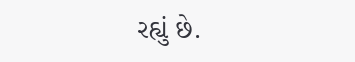રહ્યું છે.